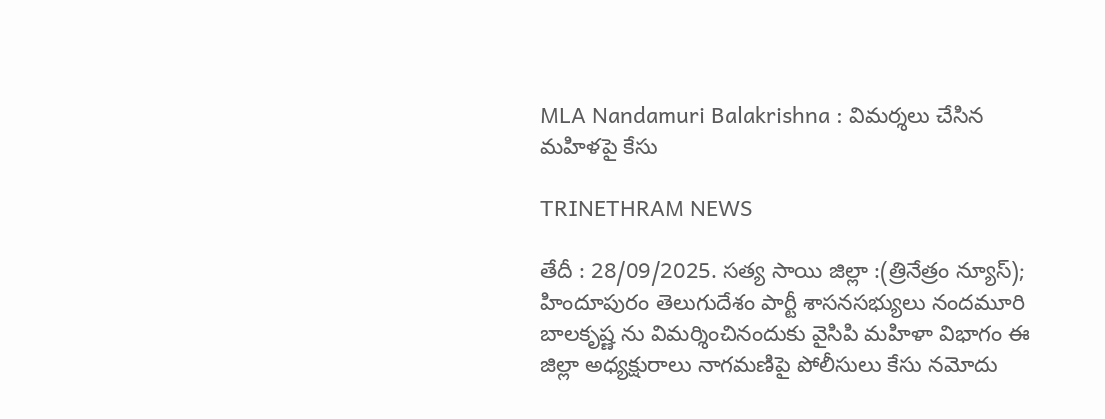MLA Nandamuri Balakrishna : విమర్శలు చేసిన మహిళపై కేసు

TRINETHRAM NEWS

తేదీ : 28/09/2025. సత్య సాయి జిల్లా :(త్రినేత్రం న్యూస్); హిందూపురం తెలుగుదేశం పార్టీ శాసనసభ్యులు నందమూరి బాలకృష్ణ ను విమర్శించినందుకు వైసిపి మహిళా విభాగం ఈ జిల్లా అధ్యక్షురాలు నాగమణిపై పోలీసులు కేసు నమోదు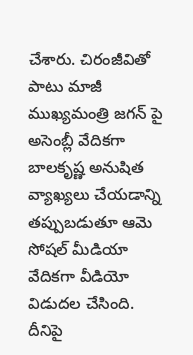చేశారు. చిరంజీవితో పాటు మాజీ ముఖ్యమంత్రి జగన్ పై అసెంబ్లీ వేదికగా బాలకృష్ణ అనుషిత వ్యాఖ్యలు చేయడాన్ని తప్పుబడుతూ ఆమె సోషల్ మీడియా వేదికగా వీడియో విడుదల చేసింది. దీనిపై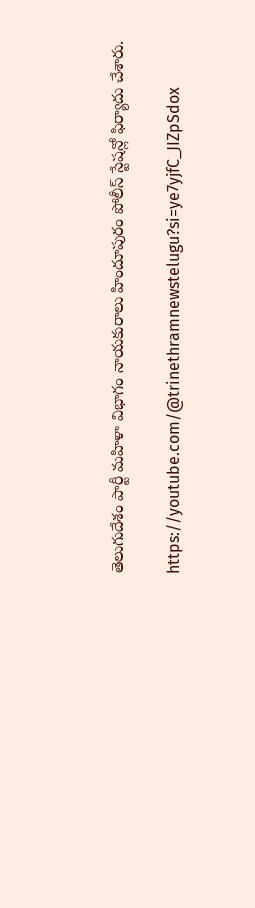తెలుగుదేశం పార్టీ మహిళా విభాగం నాయకురాలు హిందూపురం పోలీస్ స్టేషన్లో ఫిర్యాదు చేశారు.

https://youtube.com/@trinethramnewstelugu?si=ye7yjfC_JIZpSdox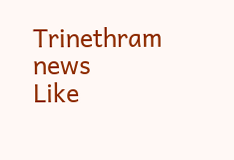Trinethram news
Like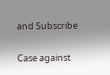and Subscribe

Case against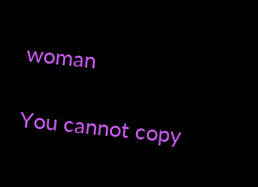woman

You cannot copy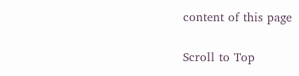content of this page

Scroll to Top